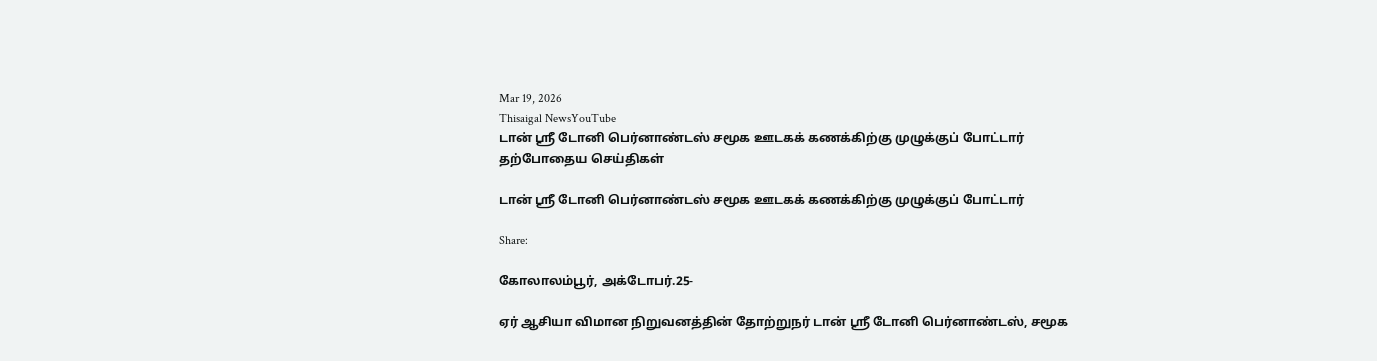Mar 19, 2026
Thisaigal NewsYouTube
டான் ஶ்ரீ டோனி பெர்னாண்டஸ் சமூக ஊடகக் கணக்கிற்கு முழுக்குப் போட்டார்
தற்போதைய செய்திகள்

டான் ஶ்ரீ டோனி பெர்னாண்டஸ் சமூக ஊடகக் கணக்கிற்கு முழுக்குப் போட்டார்

Share:

கோலாலம்பூர், அக்டோபர்.25-

ஏர் ஆசியா விமான நிறுவனத்தின் தோற்றுநர் டான் ஶ்ரீ டோனி பெர்னாண்டஸ், சமூக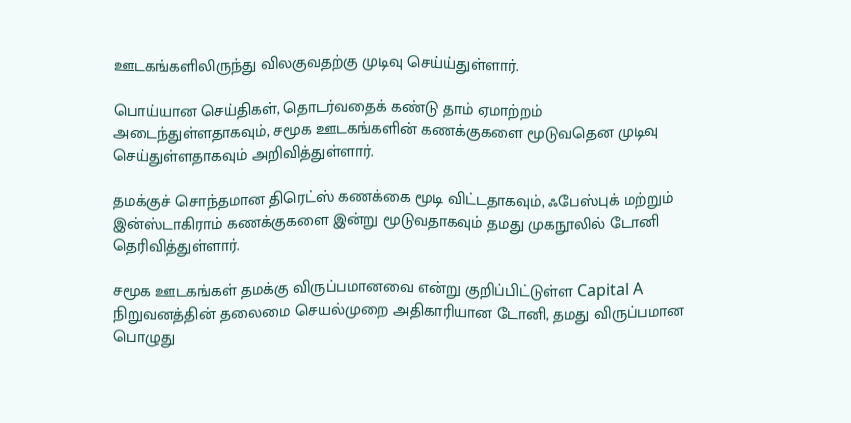ஊடகங்களிலிருந்து விலகுவதற்கு முடிவு செய்ய்துள்ளார்.

பொய்யான செய்திகள், தொடர்வதைக் கண்டு தாம் ஏமாற்றம் அடைந்துள்ளதாகவும், சமூக ஊடகங்களின் கணக்குகளை மூடுவதென முடிவு செய்துள்ளதாகவும் அறிவித்துள்ளார்.

தமக்குச் சொந்தமான திரெட்ஸ் கணக்கை மூடி விட்டதாகவும், ஃபேஸ்புக் மற்றும் இன்ஸ்டாகிராம் கணக்குகளை இன்று மூடுவதாகவும் தமது முகநூலில் டோனி தெரிவித்துள்ளார்.

சமூக ஊடகங்கள் தமக்கு விருப்பமானவை என்று குறிப்பிட்டுள்ள Capital A நிறுவனத்தின் தலைமை செயல்முறை அதிகாரியான டோனி, தமது விருப்பமான பொழுது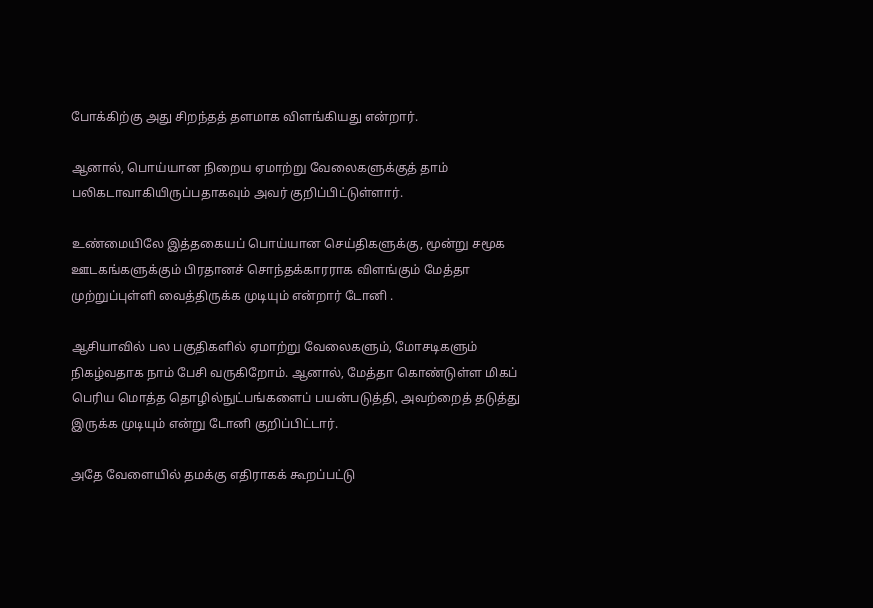போக்கிற்கு அது சிறந்தத் தளமாக விளங்கியது என்றார்.

ஆனால், பொய்யான நிறைய ஏமாற்று வேலைகளுக்குத் தாம் பலிகடாவாகியிருப்பதாகவும் அவர் குறிப்பிட்டுள்ளார்.

உண்மையிலே இத்தகையப் பொய்யான செய்திகளுக்கு, மூன்று சமூக ஊடகங்களுக்கும் பிரதானச் சொந்தக்காரராக விளங்கும் மேத்தா முற்றுப்புள்ளி வைத்திருக்க முடியும் என்றார் டோனி .

ஆசியாவில் பல பகுதிகளில் ஏமாற்று வேலைகளும், மோசடிகளும் நிகழ்வதாக நாம் பேசி வருகிறோம். ஆனால், மேத்தா கொண்டுள்ள மிகப் பெரிய மொத்த தொழில்நுட்பங்களைப் பயன்படுத்தி, அவற்றைத் தடுத்து இருக்க முடியும் என்று டோனி குறிப்பிட்டார்.

அதே வேளையில் தமக்கு எதிராகக் கூறப்பட்டு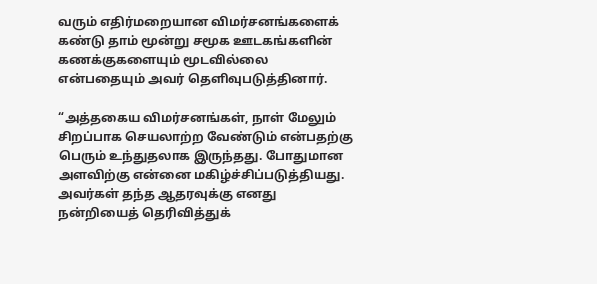வரும் எதிர்மறையான விமர்சனங்களைக் கண்டு தாம் மூன்று சமூக ஊடகங்களின் கணக்குகளையும் மூடவில்லை என்பதையும் அவர் தெளிவுபடுத்தினார்.

“அத்தகைய விமர்சனங்கள், நாள் மேலும் சிறப்பாக செயலாற்ற வேண்டும் என்பதற்கு பெரும் உந்துதலாக இருந்தது. போதுமான அளவிற்கு என்னை மகிழ்ச்சிப்படுத்தியது. அவர்கள் தந்த ஆதரவுக்கு எனது நன்றியைத் தெரிவித்துக்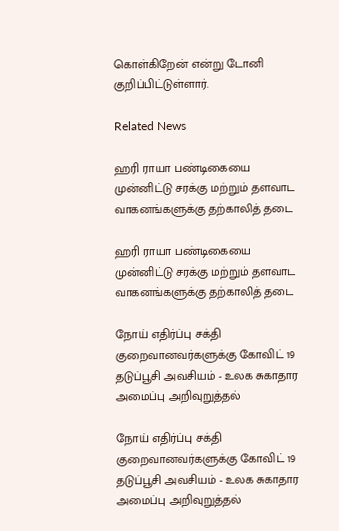கொள்கிறேன் என்று டோனி குறிப்பிட்டுள்ளார்.

Related News

ஹரி ராயா பண்டிகையை முன்னிட்டு சரக்கு மற்றும் தளவாட வாகனங்களுக்கு தற்காலித் தடை

ஹரி ராயா பண்டிகையை முன்னிட்டு சரக்கு மற்றும் தளவாட வாகனங்களுக்கு தற்காலித் தடை

நோய் எதிர்ப்பு சக்தி குறைவானவர்களுக்கு கோவிட் 19 தடுப்பூசி அவசியம் - உலக சுகாதார அமைப்பு அறிவுறுத்தல்

நோய் எதிர்ப்பு சக்தி குறைவானவர்களுக்கு கோவிட் 19 தடுப்பூசி அவசியம் - உலக சுகாதார அமைப்பு அறிவுறுத்தல்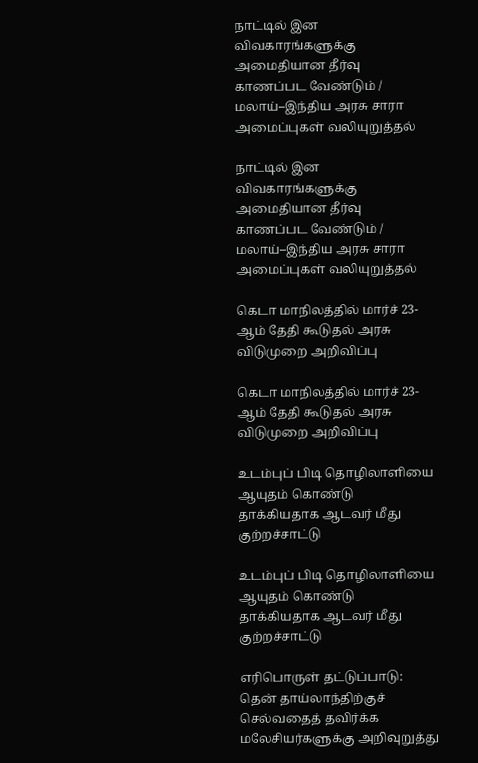நாட்டில் இன விவகாரங்களுக்கு அமைதியான தீர்வு காணப்பட வேண்டும் / மலாய்–இந்திய அரசு சாரா அமைப்புகள் வலியுறுத்தல்

நாட்டில் இன விவகாரங்களுக்கு அமைதியான தீர்வு காணப்பட வேண்டும் / மலாய்–இந்திய அரசு சாரா அமைப்புகள் வலியுறுத்தல்

கெடா மாநிலத்தில் மார்ச் 23-ஆம் தேதி கூடுதல் அரசு விடுமுறை அறிவிப்பு

கெடா மாநிலத்தில் மார்ச் 23-ஆம் தேதி கூடுதல் அரசு விடுமுறை அறிவிப்பு

உடம்புப் பிடி தொழிலாளியை ஆயுதம் கொண்டு தாக்கியதாக ஆடவர் மீது குற்றச்சாட்டு

உடம்புப் பிடி தொழிலாளியை ஆயுதம் கொண்டு தாக்கியதாக ஆடவர் மீது குற்றச்சாட்டு

எரிபொருள் தட்டுப்பாடு: தென் தாய்லாந்திற்குச் செல்வதைத் தவிர்க்க மலேசியர்களுக்கு அறிவுறுத்து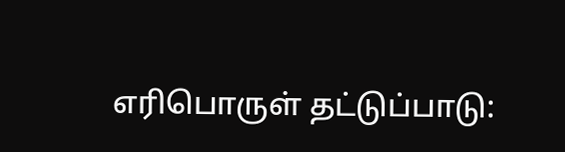எரிபொருள் தட்டுப்பாடு: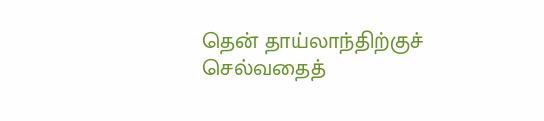தென் தாய்லாந்திற்குச் செல்வதைத்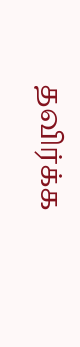தவிர்க்க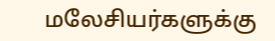மலேசியர்களுக்கு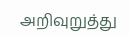அறிவுறுத்து